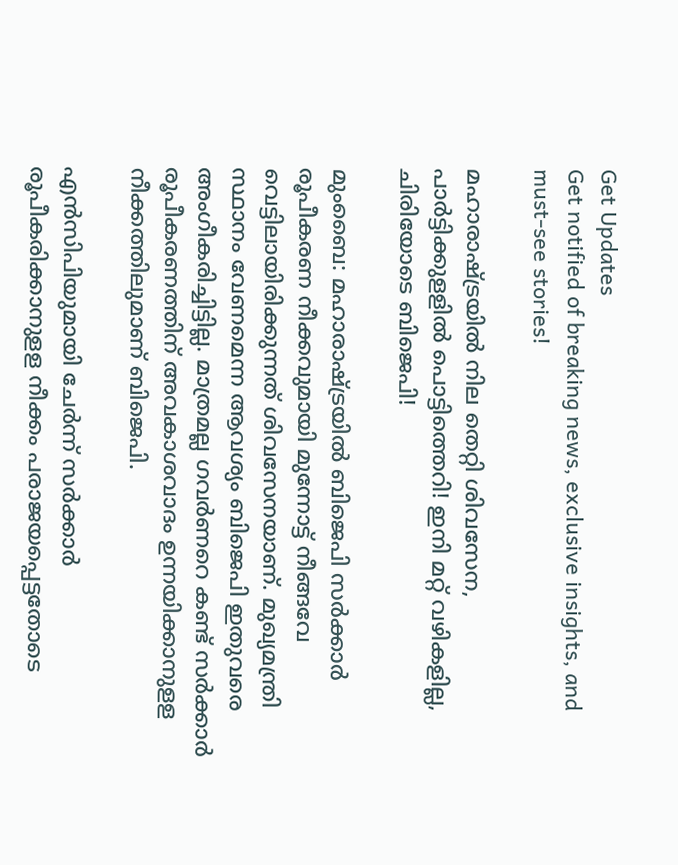Get Updates
Get notified of breaking news, exclusive insights, and must-see stories!

മഹാരാഷ്ട്രയിൽ നില തെറ്റി ശിവസേന, പാർട്ടിക്കുളളിൽ പൊട്ടിത്തെറി! ഇനി മറ്റ് വഴികളില്ല, ചിരിയോടെ ബിജെപി!

മുംബൈ: മഹാരാഷ്ട്രയില്‍ ബിജെപി സര്‍ക്കാര്‍ രൂപീകരണ നീക്കവുമായി മുന്നോട്ട് നീങ്ങവേ വെട്ടിലായിരിക്കുന്നത് ശിവസേനയാണ്. മുഖ്യമന്ത്രി സ്ഥാനം വേണമെന്ന ആവശ്യം ബിജെപി ഇതുവരെ അംഗീകരിച്ചിട്ടില്ല. മാത്രമല്ല ഗവര്‍ണറെ കണ്ട് സര്‍ക്കാര്‍ രൂപീകരണത്തിന് അവകാശവാദം ഉന്നയിക്കാനുളള നീക്കത്തിലുമാണ് ബിജെപി.

എന്‍സിപിയുമായി ചേര്‍ന്ന് സര്‍ക്കാര്‍ രൂപീകരിക്കാനുളള നീക്കം പരാജയപ്പെട്ടതോടെ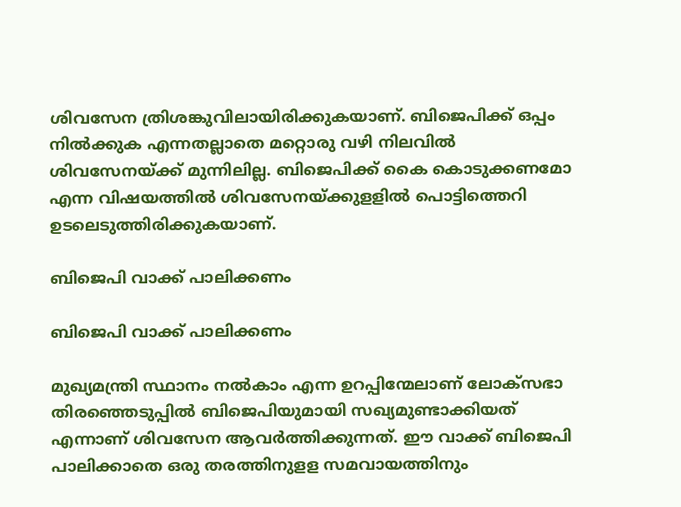ശിവസേന ത്രിശങ്കുവിലായിരിക്കുകയാണ്. ബിജെപിക്ക് ഒപ്പം നില്‍ക്കുക എന്നതല്ലാതെ മറ്റൊരു വഴി നിലവില്‍ ശിവസേനയ്ക്ക് മുന്നിലില്ല. ബിജെപിക്ക് കൈ കൊടുക്കണമോ എന്ന വിഷയത്തില്‍ ശിവസേനയ്ക്കുളളില്‍ പൊട്ടിത്തെറി ഉടലെടുത്തിരിക്കുകയാണ്.

ബിജെപി വാക്ക് പാലിക്കണം

ബിജെപി വാക്ക് പാലിക്കണം

മുഖ്യമന്ത്രി സ്ഥാനം നല്‍കാം എന്ന ഉറപ്പിന്മേലാണ് ലോക്‌സഭാ തിരഞ്ഞെടുപ്പില്‍ ബിജെപിയുമായി സഖ്യമുണ്ടാക്കിയത് എന്നാണ് ശിവസേന ആവര്‍ത്തിക്കുന്നത്. ഈ വാക്ക് ബിജെപി പാലിക്കാതെ ഒരു തരത്തിനുളള സമവായത്തിനും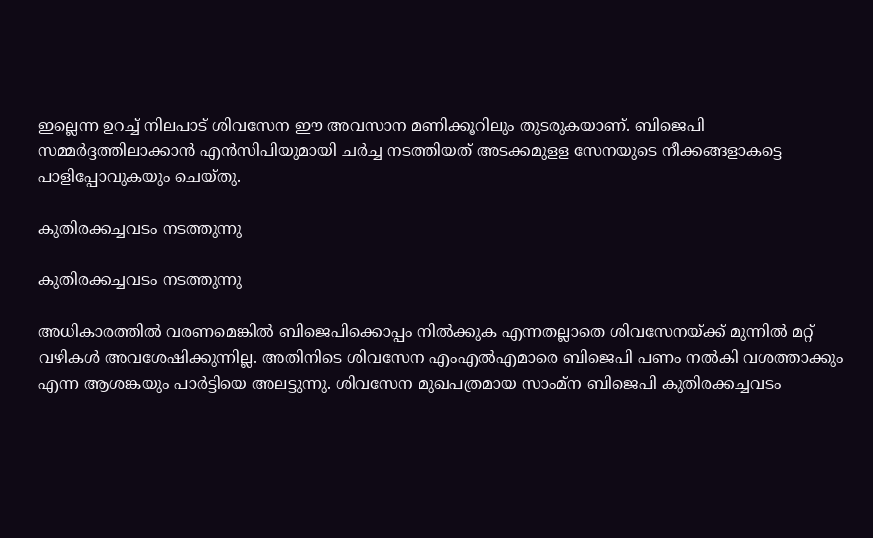ഇല്ലെന്ന ഉറച്ച് നിലപാട് ശിവസേന ഈ അവസാന മണിക്കൂറിലും തുടരുകയാണ്. ബിജെപി സമ്മര്‍ദ്ദത്തിലാക്കാന്‍ എന്‍സിപിയുമായി ചര്‍ച്ച നടത്തിയത് അടക്കമുളള സേനയുടെ നീക്കങ്ങളാകട്ടെ പാളിപ്പോവുകയും ചെയ്തു.

കുതിരക്കച്ചവടം നടത്തുന്നു

കുതിരക്കച്ചവടം നടത്തുന്നു

അധികാരത്തില്‍ വരണമെങ്കില്‍ ബിജെപിക്കൊപ്പം നില്‍ക്കുക എന്നതല്ലാതെ ശിവസേനയ്ക്ക് മുന്നില്‍ മറ്റ് വഴികള്‍ അവശേഷിക്കുന്നില്ല. അതിനിടെ ശിവസേന എംഎല്‍എമാരെ ബിജെപി പണം നല്‍കി വശത്താക്കും എന്ന ആശങ്കയും പാര്‍ട്ടിയെ അലട്ടുന്നു. ശിവസേന മുഖപത്രമായ സാംമ്‌ന ബിജെപി കുതിരക്കച്ചവടം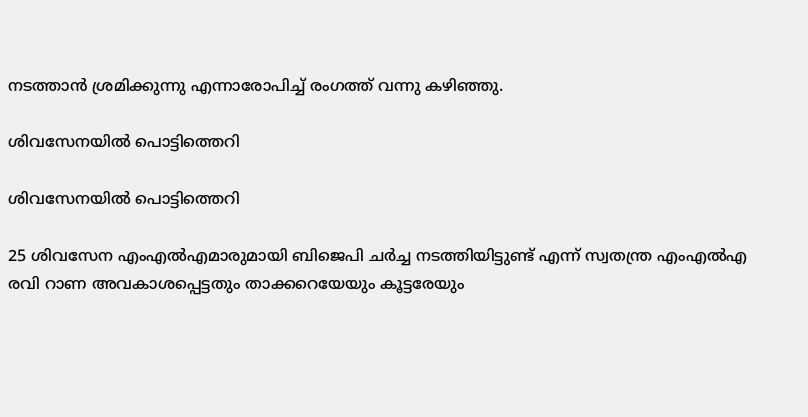നടത്താന്‍ ശ്രമിക്കുന്നു എന്നാരോപിച്ച് രംഗത്ത് വന്നു കഴിഞ്ഞു.

ശിവസേനയിൽ പൊട്ടിത്തെറി

ശിവസേനയിൽ പൊട്ടിത്തെറി

25 ശിവസേന എംഎല്‍എമാരുമായി ബിജെപി ചര്‍ച്ച നടത്തിയിട്ടുണ്ട് എന്ന് സ്വതന്ത്ര എംഎല്‍എ രവി റാണ അവകാശപ്പെട്ടതും താക്കറെയേയും കൂട്ടരേയും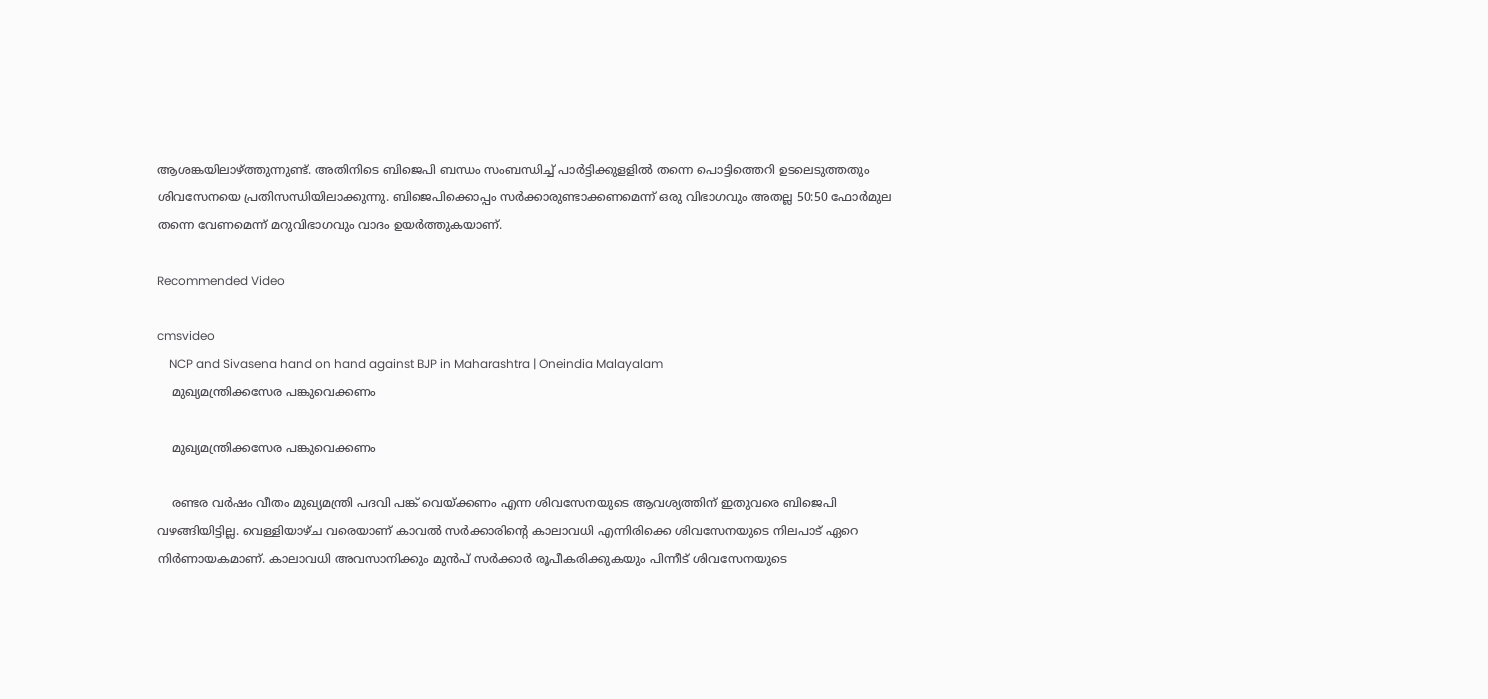ആശങ്കയിലാഴ്ത്തുന്നുണ്ട്. അതിനിടെ ബിജെപി ബന്ധം സംബന്ധിച്ച് പാര്‍ട്ടിക്കുളളില്‍ തന്നെ പൊട്ടിത്തെറി ഉടലെടുത്തതും ശിവസേനയെ പ്രതിസന്ധിയിലാക്കുന്നു. ബിജെപിക്കൊപ്പം സര്‍ക്കാരുണ്ടാക്കണമെന്ന് ഒരു വിഭാഗവും അതല്ല 50:50 ഫോര്‍മുല തന്നെ വേണമെന്ന് മറുവിഭാഗവും വാദം ഉയര്‍ത്തുകയാണ്.

Recommended Video

cmsvideo
    NCP and Sivasena hand on hand against BJP in Maharashtra | Oneindia Malayalam
    മുഖ്യമന്ത്രിക്കസേര പങ്കുവെക്കണം

    മുഖ്യമന്ത്രിക്കസേര പങ്കുവെക്കണം

    രണ്ടര വര്‍ഷം വീതം മുഖ്യമന്ത്രി പദവി പങ്ക് വെയ്ക്കണം എന്ന ശിവസേനയുടെ ആവശ്യത്തിന് ഇതുവരെ ബിജെപി വഴങ്ങിയിട്ടില്ല. വെള്ളിയാഴ്ച വരെയാണ് കാവല്‍ സര്‍ക്കാരിന്റെ കാലാവധി എന്നിരിക്കെ ശിവസേനയുടെ നിലപാട് ഏറെ നിര്‍ണായകമാണ്. കാലാവധി അവസാനിക്കും മുന്‍പ് സര്‍ക്കാര്‍ രൂപീകരിക്കുകയും പിന്നീട് ശിവസേനയുടെ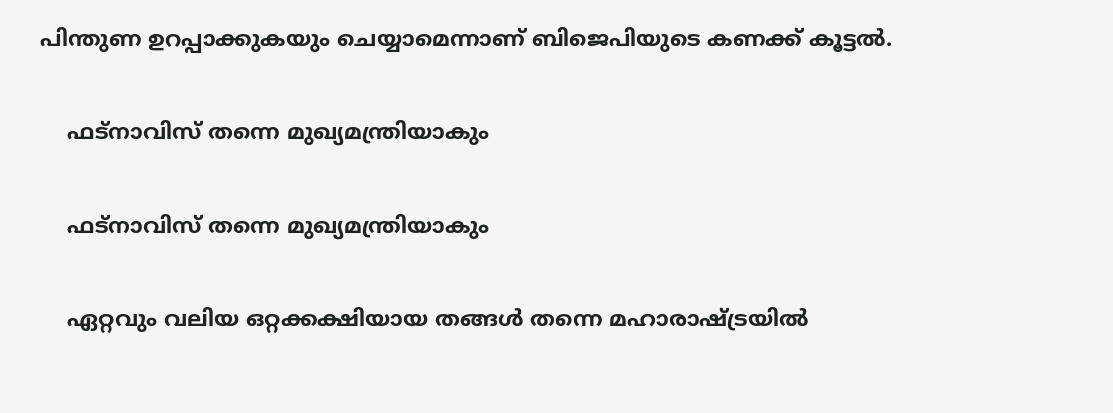പിന്തുണ ഉറപ്പാക്കുകയും ചെയ്യാമെന്നാണ് ബിജെപിയുടെ കണക്ക് കൂട്ടല്‍.

    ഫട്നാവിസ് തന്നെ മുഖ്യമന്ത്രിയാകും

    ഫട്നാവിസ് തന്നെ മുഖ്യമന്ത്രിയാകും

    ഏറ്റവും വലിയ ഒറ്റക്കക്ഷിയായ തങ്ങള്‍ തന്നെ മഹാരാഷ്ട്രയില്‍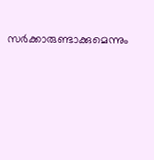സര്‍ക്കാരുണ്ടാക്കുമെന്നും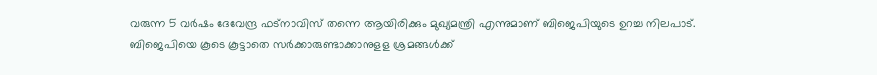വരുന്ന 5 വര്‍ഷം ദേവേന്ദ്ര ഫട്‌നാവിസ് തന്നെ ആയിരിക്കും മുഖ്യമന്ത്രി എന്നുമാണ് ബിജെപിയുടെ ഉറച്ച നിലപാട്. ബിജെപിയെ കൂടെ കൂട്ടാതെ സര്‍ക്കാരുണ്ടാക്കാനുളള ശ്രമങ്ങള്‍ക്ക്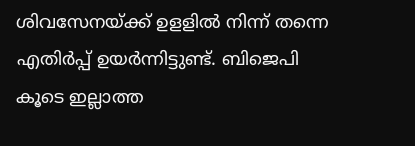ശിവസേനയ്ക്ക് ഉളളില്‍ നിന്ന് തന്നെ എതിര്‍പ്പ് ഉയര്‍ന്നിട്ടുണ്ട്. ബിജെപി കൂടെ ഇല്ലാത്ത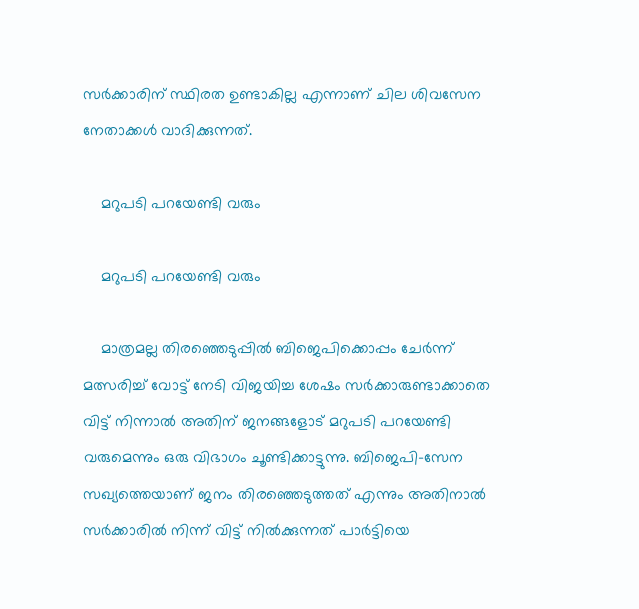സര്‍ക്കാരിന് സ്ഥിരത ഉണ്ടാകില്ല എന്നാണ് ചില ശിവസേന നേതാക്കള്‍ വാദിക്കുന്നത്.

    മറുപടി പറയേണ്ടി വരും

    മറുപടി പറയേണ്ടി വരും

    മാത്രമല്ല തിരഞ്ഞെടുപ്പില്‍ ബിജെപിക്കൊപ്പം ചേര്‍ന്ന് മത്സരിച്ച് വോട്ട് നേടി വിജയിച്ച ശേഷം സര്‍ക്കാരുണ്ടാക്കാതെ വിട്ട് നിന്നാല്‍ അതിന് ജനങ്ങളോട് മറുപടി പറയേണ്ടി വരുമെന്നും ഒരു വിഭാഗം ചൂണ്ടിക്കാട്ടുന്നു. ബിജെപി-സേന സഖ്യത്തെയാണ് ജനം തിരഞ്ഞെടുത്തത് എന്നും അതിനാല്‍ സര്‍ക്കാരില്‍ നിന്ന് വിട്ട് നില്‍ക്കുന്നത് പാര്‍ട്ടിയെ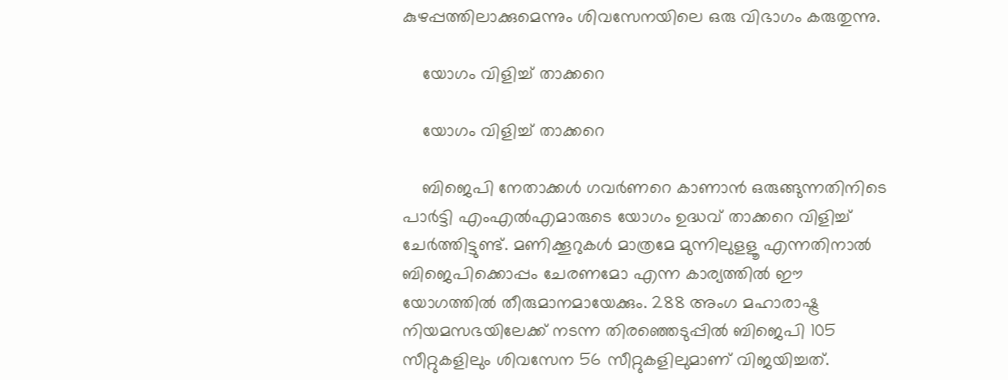കുഴപ്പത്തിലാക്കുമെന്നും ശിവസേനയിലെ ഒരു വിഭാഗം കരുതുന്നു.

    യോഗം വിളിച്ച് താക്കറെ

    യോഗം വിളിച്ച് താക്കറെ

    ബിജെപി നേതാക്കള്‍ ഗവര്‍ണറെ കാണാന്‍ ഒരുങ്ങുന്നതിനിടെ പാര്‍ട്ടി എംഎല്‍എമാരുടെ യോഗം ഉദ്ധവ് താക്കറെ വിളിച്ച് ചേര്‍ത്തിട്ടുണ്ട്. മണിക്കൂറുകള്‍ മാത്രമേ മുന്നിലുളളൂ എന്നതിനാല്‍ ബിജെപിക്കൊപ്പം ചേരണമോ എന്ന കാര്യത്തില്‍ ഈ യോഗത്തില്‍ തീരുമാനമായേക്കും. 288 അംഗ മഹാരാഷ്ട്ര നിയമസഭയിലേക്ക് നടന്ന തിരഞ്ഞെടുപ്പില്‍ ബിജെപി 105 സീറ്റുകളിലും ശിവസേന 56 സീറ്റുകളിലുമാണ് വിജയിച്ചത്.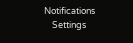Notifications
    Settings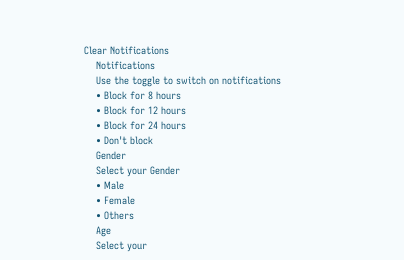Clear Notifications
    Notifications
    Use the toggle to switch on notifications
    • Block for 8 hours
    • Block for 12 hours
    • Block for 24 hours
    • Don't block
    Gender
    Select your Gender
    • Male
    • Female
    • Others
    Age
    Select your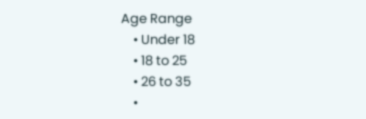Age Range
    • Under 18
    • 18 to 25
    • 26 to 35
    •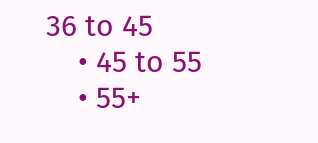36 to 45
    • 45 to 55
    • 55+